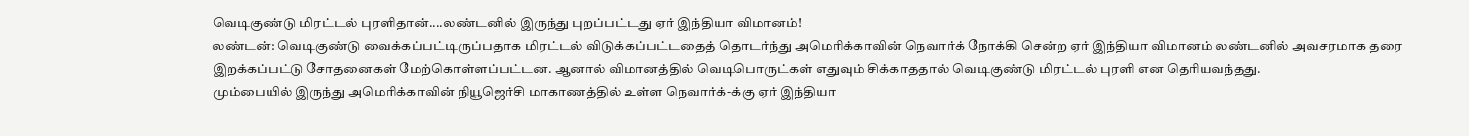வெடிகுண்டு மிரட்டல் புரளிதான்....லண்டனில் இருந்து புறப்பட்டது ஏர் இந்தியா விமானம்!
லண்டன்: வெடிகுண்டு வைக்கப்பட்டிருப்பதாக மிரட்டல் விடுக்கப்பட்டதைத் தொடர்ந்து அமெரிக்காவின் நெவார்க் நோக்கி சென்ற ஏர் இந்தியா விமானம் லண்டனில் அவசரமாக தரை இறக்கப்பட்டு சோதனைகள் மேற்கொள்ளப்பட்டன. ஆனால் விமானத்தில் வெடிபொருட்கள் எதுவும் சிக்காததால் வெடிகுண்டு மிரட்டல் புரளி என தெரியவந்தது.
மும்பையில் இருந்து அமெரிக்காவின் நியூஜெர்சி மாகாணத்தில் உள்ள நெவார்க்-க்கு ஏர் இந்தியா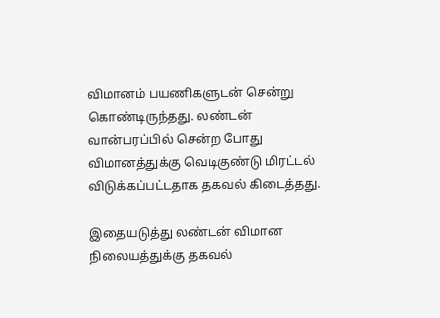விமானம் பயணிகளுடன் சென்று கொண்டிருந்தது. லண்டன் வான்பரப்பில் சென்ற போது விமானத்துக்கு வெடிகுண்டு மிரட்டல் விடுக்கப்பட்டதாக தகவல் கிடைத்தது.

இதையடுத்து லண்டன் விமான நிலையத்துக்கு தகவல்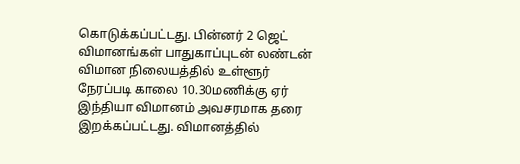கொடுக்கப்பட்டது. பின்னர் 2 ஜெட் விமானங்கள் பாதுகாப்புடன் லண்டன் விமான நிலையத்தில் உள்ளூர் நேரப்படி காலை 10.30மணிக்கு ஏர் இந்தியா விமானம் அவசரமாக தரை இறக்கப்பட்டது. விமானத்தில்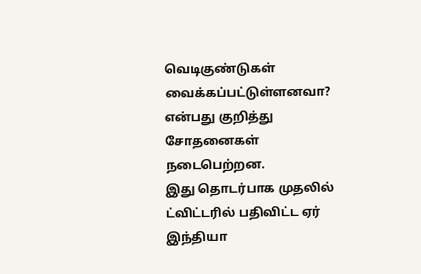வெடிகுண்டுகள் வைக்கப்பட்டுள்ளனவா? என்பது குறித்து சோதனைகள் நடைபெற்றன.
இது தொடர்பாக முதலில் ட்விட்டரில் பதிவிட்ட ஏர் இந்தியா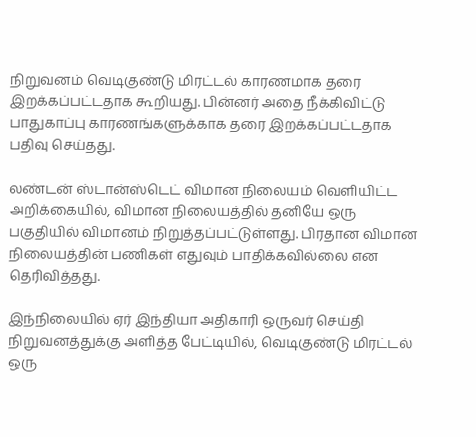நிறுவனம் வெடிகுண்டு மிரட்டல் காரணமாக தரை இறக்கப்பட்டதாக கூறியது. பின்னர் அதை நீக்கிவிட்டு பாதுகாப்பு காரணங்களுக்காக தரை இறக்கப்பட்டதாக பதிவு செய்தது.

லண்டன் ஸ்டான்ஸ்டெட் விமான நிலையம் வெளியிட்ட அறிக்கையில், விமான நிலையத்தில் தனியே ஒரு பகுதியில் விமானம் நிறுத்தப்பட்டுள்ளது. பிரதான விமான நிலையத்தின் பணிகள் எதுவும் பாதிக்கவில்லை என தெரிவித்தது.

இந்நிலையில் ஏர் இந்தியா அதிகாரி ஒருவர் செய்தி நிறுவனத்துக்கு அளித்த பேட்டியில், வெடிகுண்டு மிரட்டல் ஒரு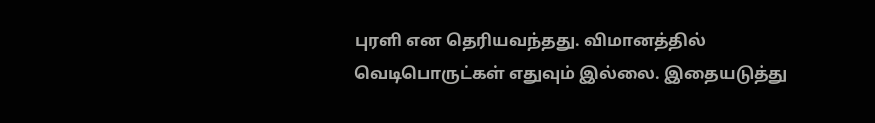புரளி என தெரியவந்தது. விமானத்தில் வெடிபொருட்கள் எதுவும் இல்லை. இதையடுத்து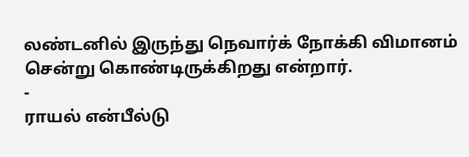லண்டனில் இருந்து நெவார்க் நோக்கி விமானம் சென்று கொண்டிருக்கிறது என்றார்.
-
ராயல் என்பீல்டு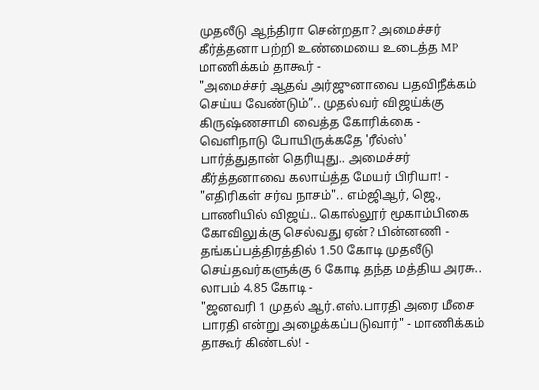முதலீடு ஆந்திரா சென்றதா? அமைச்சர் கீர்த்தனா பற்றி உண்மையை உடைத்த MP மாணிக்கம் தாகூர் -
"அமைச்சர் ஆதவ் அர்ஜுனாவை பதவிநீக்கம் செய்ய வேண்டும்”.. முதல்வர் விஜய்க்கு கிருஷ்ணசாமி வைத்த கோரிக்கை -
வெளிநாடு போயிருக்கதே 'ரீல்ஸ்' பார்த்துதான் தெரியுது.. அமைச்சர் கீர்த்தனாவை கலாய்த்த மேயர் பிரியா! -
"எதிரிகள் சர்வ நாசம்".. எம்ஜிஆர், ஜெ., பாணியில் விஜய்.. கொல்லூர் மூகாம்பிகை கோவிலுக்கு செல்வது ஏன்? பின்னணி -
தங்கப்பத்திரத்தில் 1.50 கோடி முதலீடு செய்தவர்களுக்கு 6 கோடி தந்த மத்திய அரசு.. லாபம் 4.85 கோடி -
"ஜனவரி 1 முதல் ஆர்.எஸ்.பாரதி அரை மீசை பாரதி என்று அழைக்கப்படுவார்" - மாணிக்கம் தாகூர் கிண்டல்! -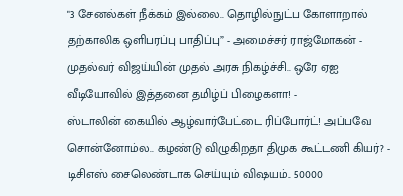"3 சேனல்கள் நீக்கம் இல்லை.. தொழில்நுட்ப கோளாறால் தற்காலிக ஒளிபரப்பு பாதிப்பு” - அமைச்சர் ராஜ்மோகன் -
முதல்வர் விஜய்யின் முதல் அரசு நிகழ்ச்சி.. ஒரே ஏஐ வீடியோவில் இத்தனை தமிழ்ப் பிழைகளா! -
ஸ்டாலின் கையில் ஆழ்வார்பேட்டை ரிப்போர்ட்! அப்பவே சொன்னோம்ல.. கழண்டு விழுகிறதா திமுக கூட்டணி கியர்? -
டிசிஎஸ் சைலெண்டாக செய்யும் விஷயம்.. 50000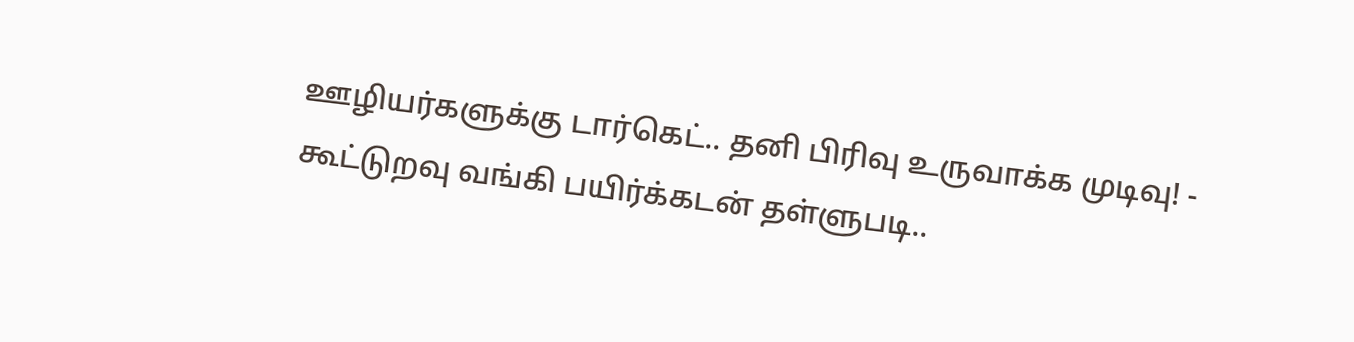ஊழியர்களுக்கு டார்கெட்.. தனி பிரிவு உருவாக்க முடிவு! -
கூட்டுறவு வங்கி பயிர்க்கடன் தள்ளுபடி..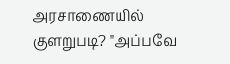அரசாணையில் குளறுபடி? "அப்பவே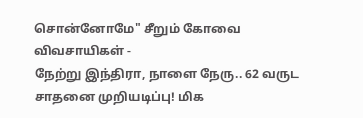சொன்னோமே" சீறும் கோவை விவசாயிகள் -
நேற்று இந்திரா, நாளை நேரு.. 62 வருட சாதனை முறியடிப்பு! மிக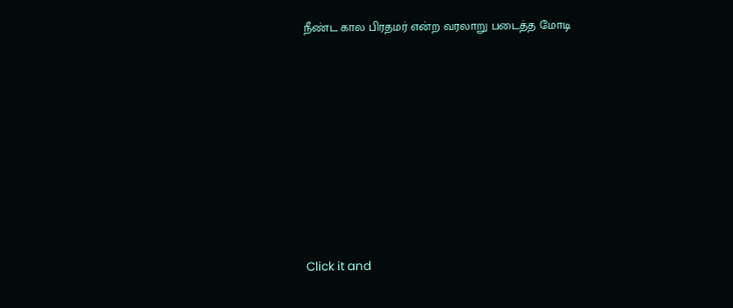நீண்ட கால பிரதமர் என்ற வரலாறு படைத்த மோடி












Click it and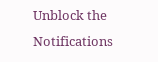Unblock the Notifications